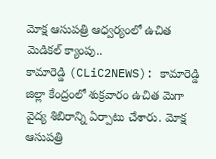మోక్ష ఆసుపత్రి ఆధ్వర్యంలో ఉచిత మెడికల్ క్యాంపు..
కామారెడ్డి (CLiC2NEWS): కామారెడ్డి జిల్లా కేంద్రంలో శుక్రవారం ఉచిత మెగా వైద్య శిబిరాన్ని ఏర్పాటు చేశారు. మోక్ష ఆసుపత్రి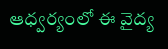ఆధ్వర్యంలో ఈ వైద్య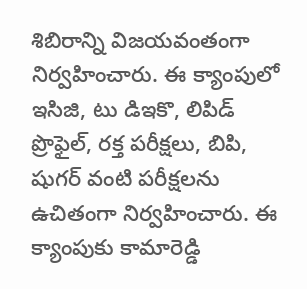శిబిరాన్ని విజయవంతంగా నిర్వహించారు. ఈ క్యాంపులో ఇసిజి, టు డిఇకొ, లిపిడ్ ప్రొఫైల్, రక్త పరీక్షలు, బిపి, షుగర్ వంటి పరీక్షలను ఉచితంగా నిర్వహించారు. ఈ క్యాంపుకు కామారెడ్డి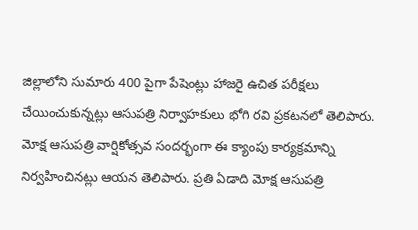జిల్లాలోని సుమారు 400 పైగా పేషెంట్లు హాజరై ఉచిత పరీక్షలు చేయించుకున్నట్లు ఆసుపత్రి నిర్వాహకులు భోగి రవి ప్రకటనలో తెలిపారు. మోక్ష ఆసుపత్రి వార్షికోత్సవ సందర్భంగా ఈ క్యాంపు కార్యక్రమాన్ని నిర్వహించినట్లు ఆయన తెలిపారు. ప్రతి ఏడాది మోక్ష ఆసుపత్రి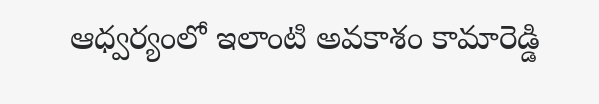ఆధ్వర్యంలో ఇలాంటి అవకాశం కామారెడ్డి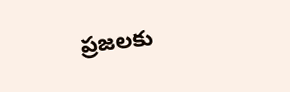ప్రజలకు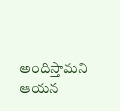అందిస్తామని ఆయన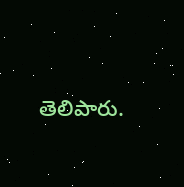తెలిపారు.